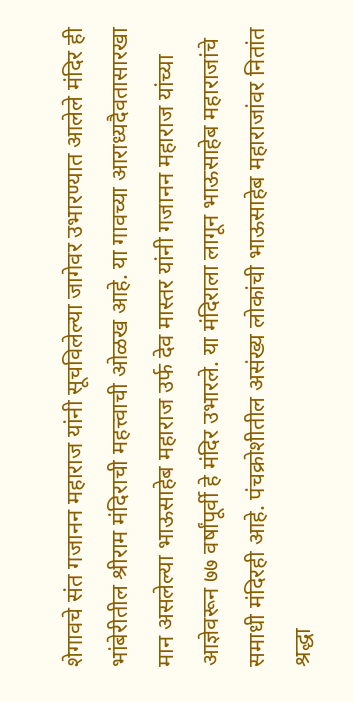शेगावचे संत गजानन महाराज यांनी सूचविलेल्या जागेवर उभारण्यात आलेले मंदिर ही भांबेरीतील श्रीराम मंदिराची महत्त्वाची ओळख आहे. या गावच्या आराध्यदैवतासारखा मान असलेल्या भाऊसाहेब महाराज उर्फ देव मास्तर यांनी गजानन महाराज यांच्या आज्ञेवरून ७७ वर्षांपूर्वी हे मंदिर उभारले. या मंदिराला लागून भाऊसाहेब महाराजांचे समाधी मंदिरही आहे. पंचक्रोशीतील असंख्य लोकांची भाऊसाहेब महाराजांवर नितांत श्रद्धा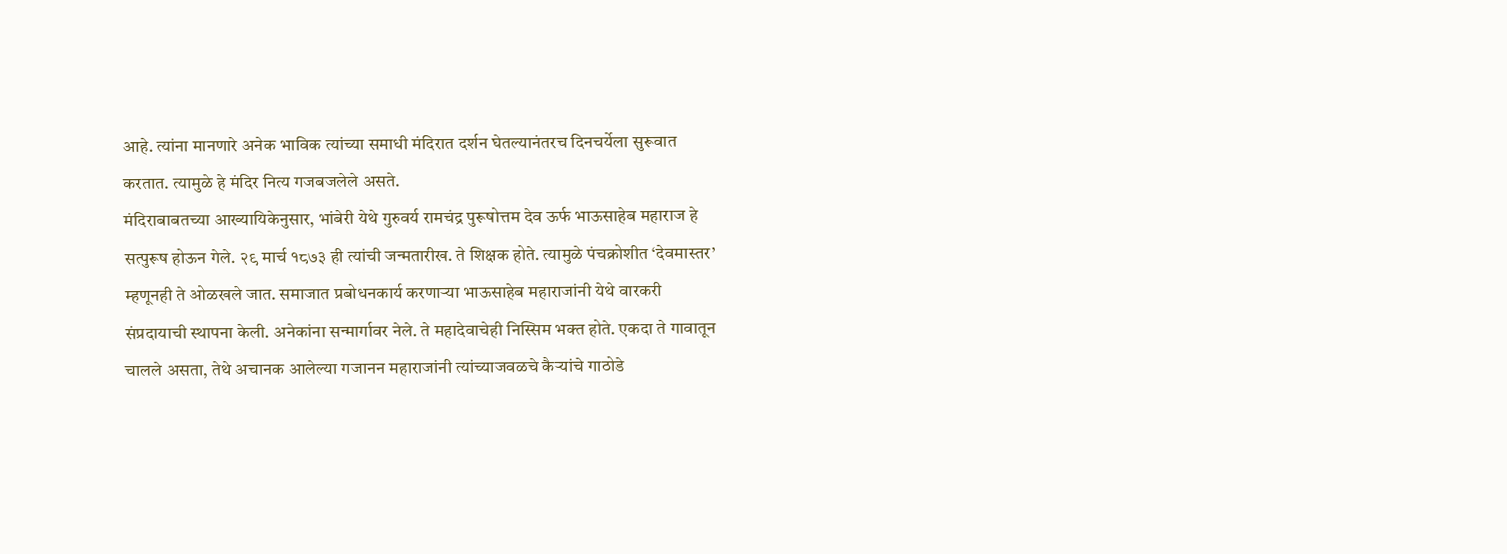आहे. त्यांना मानणारे अनेक भाविक त्यांच्या समाधी मंदिरात दर्शन घेतल्यानंतरच दिनचर्येला सुरूवात करतात. त्यामुळे हे मंदिर नित्य गजबजलेले असते.
मंदिराबाबतच्या आख्यायिकेनुसार, भांबेरी येथे गुरुवर्य रामचंद्र पुरूषोत्तम देव ऊर्फ भाऊसाहेब महाराज हे सत्पुरूष होऊन गेले. २९ मार्च १८७३ ही त्यांची जन्मतारीख. ते शिक्षक होते. त्यामुळे पंचक्रोशीत ‘देवमास्तर’ म्हणूनही ते ओळखले जात. समाजात प्रबोधनकार्य करणाऱ्या भाऊसाहेब महाराजांनी येथे वारकरी संप्रदायाची स्थापना केली. अनेकांना सन्मार्गावर नेले. ते महादेवाचेही निस्सिम भक्त होते. एकदा ते गावातून चालले असता, तेथे अचानक आलेल्या गजानन महाराजांनी त्यांच्याजवळचे कैऱ्यांचे गाठोडे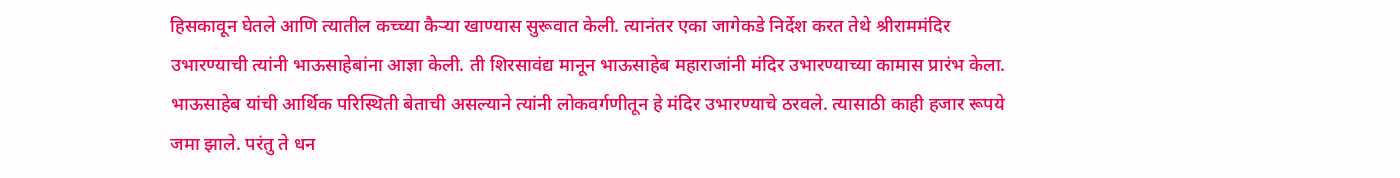हिसकावून घेतले आणि त्यातील कच्च्या कैऱ्या खाण्यास सुरूवात केली. त्यानंतर एका जागेकडे निर्देश करत तेथे श्रीराममंदिर उभारण्याची त्यांनी भाऊसाहेबांना आज्ञा केली. ती शिरसावंद्य मानून भाऊसाहेब महाराजांनी मंदिर उभारण्याच्या कामास प्रारंभ केला.
भाऊसाहेब यांची आर्थिक परिस्थिती बेताची असल्याने त्यांनी लोकवर्गणीतून हे मंदिर उभारण्याचे ठरवले. त्यासाठी काही हजार रूपये जमा झाले. परंतु ते धन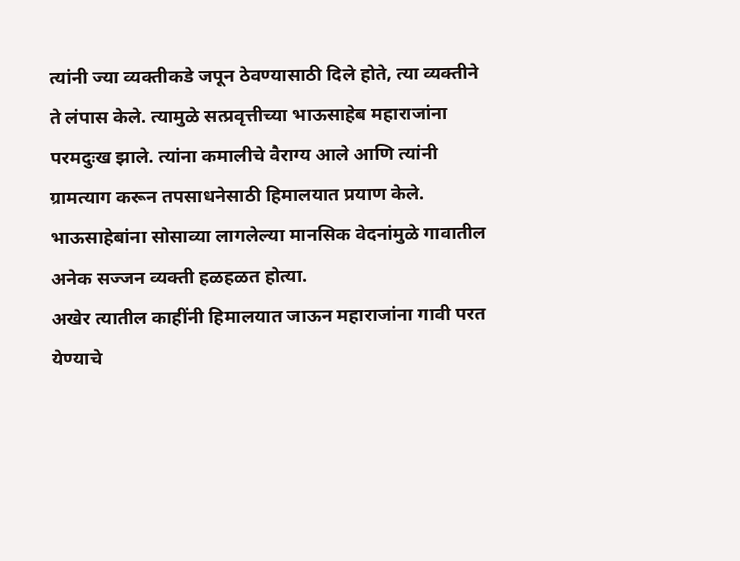त्यांनी ज्या व्यक्तीकडे जपून ठेवण्यासाठी दिले होते, त्या व्यक्तीने ते लंपास केले. त्यामुळे सत्प्रवृत्तीच्या भाऊसाहेब महाराजांना परमदुःख झाले. त्यांना कमालीचे वैराग्य आले आणि त्यांनी ग्रामत्याग करून तपसाधनेसाठी हिमालयात प्रयाण केले. भाऊसाहेबांना सोसाव्या लागलेल्या मानसिक वेदनांमुळे गावातील अनेक सज्जन व्यक्ती हळहळत होत्या.
अखेर त्यातील काहींनी हिमालयात जाऊन महाराजांना गावी परत येण्याचे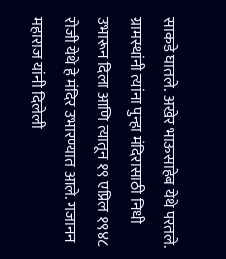साकडे घातले. अखेर भाऊसाहेब येथे परतले. ग्रामस्थांनी त्यांना पुन्हा मंदिरासाठी निधी उभारून दिला आणि त्यातून १९ एप्रिल १९४८ रोजी येथे हे मंदिर उभारण्यात आले. गजानन महाराज यांनी दिलेली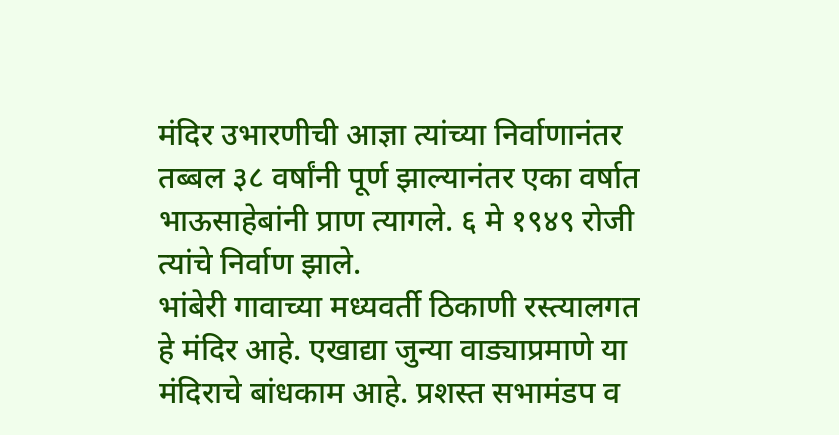मंदिर उभारणीची आज्ञा त्यांच्या निर्वाणानंतर तब्बल ३८ वर्षांनी पूर्ण झाल्यानंतर एका वर्षात भाऊसाहेबांनी प्राण त्यागले. ६ मे १९४९ रोजी त्यांचे निर्वाण झाले.
भांबेरी गावाच्या मध्यवर्ती ठिकाणी रस्त्यालगत हे मंदिर आहे. एखाद्या जुन्या वाड्याप्रमाणे या मंदिराचे बांधकाम आहे. प्रशस्त सभामंडप व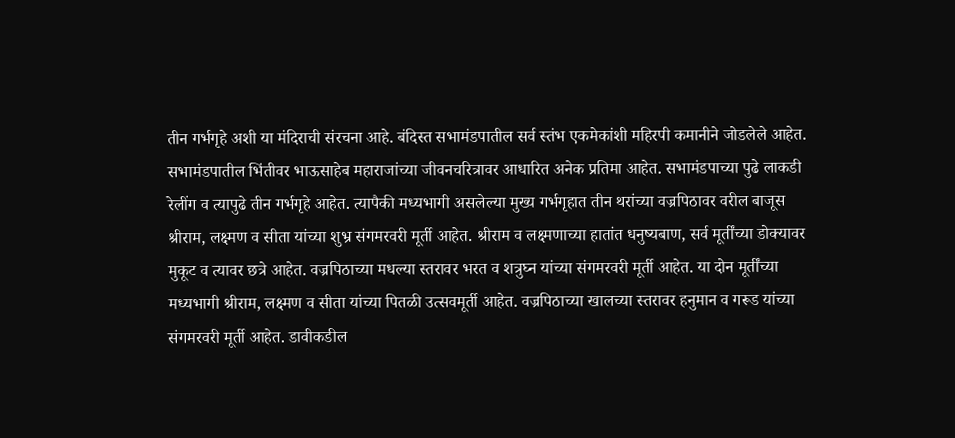तीन गर्भगृहे अशी या मंदिराची संरचना आहे. बंदिस्त सभामंडपातील सर्व स्तंभ एकमेकांशी महिरपी कमानीने जोडलेले आहेत. सभामंडपातील भिंतीवर भाऊसाहेब महाराजांच्या जीवनचरित्रावर आधारित अनेक प्रतिमा आहेत. सभामंडपाच्या पुढे लाकडी रेलींग व त्यापुढे तीन गर्भगृहे आहेत. त्यापैकी मध्यभागी असलेल्या मुख्य गर्भगृहात तीन थरांच्या वज्रपिठावर वरील बाजूस श्रीराम, लक्ष्मण व सीता यांच्या शुभ्र संगमरवरी मूर्ती आहेत. श्रीराम व लक्ष्मणाच्या हातांत धनुष्यबाण, सर्व मूर्तींच्या डोक्यावर मुकूट व त्यावर छत्रे आहेत. वज्रपिठाच्या मधल्या स्तरावर भरत व शत्रुघ्न यांच्या संगमरवरी मूर्ती आहेत. या दोन मूर्तींच्या मध्यभागी श्रीराम, लक्ष्मण व सीता यांच्या पितळी उत्सवमूर्ती आहेत. वज्रपिठाच्या खालच्या स्तरावर हनुमान व गरूड यांच्या संगमरवरी मूर्ती आहेत. डावीकडील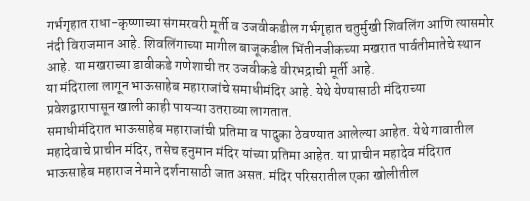गर्भगृहात राधा-कृष्णाच्या संगमरवरी मूर्ती व उजवीकडील गर्भगृहात चतुर्मुखी शिवलिंग आणि त्यासमोर नंदी विराजमान आहे. शिवलिंगाच्या मागील बाजूकडील भिंतीनजीकच्या मखरात पार्वतीमातेचे स्थान आहे. या मखराच्या डावीकडे गणेशाची तर उजवीकडे वीरभद्राची मूर्ती आहे.
या मंदिराला लागून भाऊसाहेब महाराजांचे समाधीमंदिर आहे. येथे येण्यासाठी मंदिराच्या प्रवेशद्वारापासून खाली काही पायऱ्या उतराव्या लागतात.
समाधीमंदिरात भाऊसाहेब महाराजांची प्रतिमा व पादुका ठेवण्यात आलेल्या आहेत. येथे गावातील महादेवाचे प्राचीन मंदिर, तसेच हनुमान मंदिर यांच्या प्रतिमा आहेत. या प्राचीन महादेव मंदिरात भाऊसाहेब महाराज नेमाने दर्शनासाठी जात असत. मंदिर परिसरातील एका खोलीतील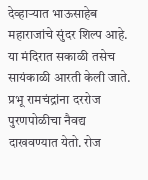देव्हाऱ्यात भाऊसाहेब महाराजांचे सुंदर शिल्प आहे.
या मंदिरात सकाळी तसेच सायंकाळी आरती केली जाते. प्रभू रामचंद्रांना दररोज पुरणपोळीचा नैवद्य दाखवण्यात येतो. रोज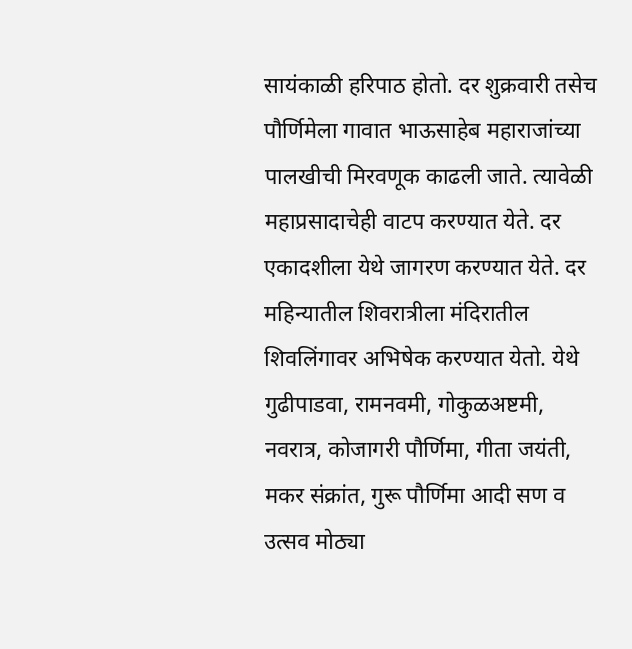सायंकाळी हरिपाठ होतो. दर शुक्रवारी तसेच पौर्णिमेला गावात भाऊसाहेब महाराजांच्या पालखीची मिरवणूक काढली जाते. त्यावेळी महाप्रसादाचेही वाटप करण्यात येते. दर एकादशीला येथे जागरण करण्यात येते. दर महिन्यातील शिवरात्रीला मंदिरातील शिवलिंगावर अभिषेक करण्यात येतो. येथे गुढीपाडवा, रामनवमी, गोकुळअष्टमी, नवरात्र, कोजागरी पौर्णिमा, गीता जयंती, मकर संक्रांत, गुरू पौर्णिमा आदी सण व उत्सव मोठ्या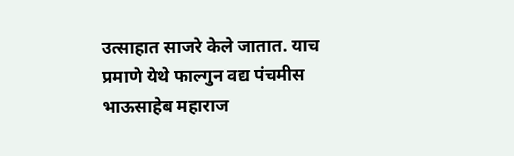उत्साहात साजरे केले जातात. याच प्रमाणे येथे फाल्गुन वद्य पंचमीस भाऊसाहेब महाराज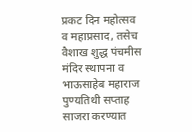प्रकट दिन महोत्सव व महाप्रसाद, तसेच वैशाख शुद्ध पंचमीस मंदिर स्थापना व भाऊसाहेब महाराज पुण्यतिथी सप्ताह साजरा करण्यात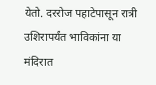येतो. दररोज पहाटेपासून रात्री उशिरापर्यंत भाविकांना या मंदिरात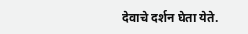देवाचे दर्शन घेता येते.